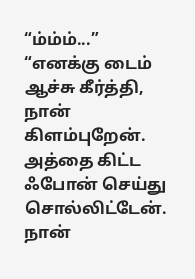“ம்ம்ம்...”
“எனக்கு டைம் ஆச்சு கீர்த்தி, நான் கிளம்புறேன். அத்தை கிட்ட ஃபோன் செய்து சொல்லிட்டேன். நான்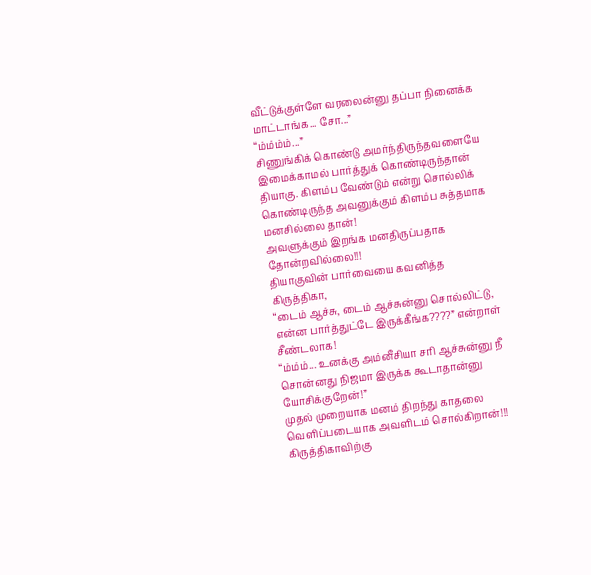வீட்டுக்குள்ளே வரலைன்னு தப்பா நினைக்க மாட்டாங்க... சோ...”
“ம்ம்ம்ம்...”
சிணுங்கிக் கொண்டு அமர்ந்திருந்தவளையே இமைக்காமல் பார்த்துக் கொண்டிருந்தான் தியாகு. கிளம்ப வேண்டும் என்று சொல்லிக் கொண்டிருந்த அவனுக்கும் கிளம்ப சுத்தமாக மனசில்லை தான்!
அவளுக்கும் இறங்க மனதிருப்பதாக தோன்றவில்லை!!!
தியாகுவின் பார்வையை கவனித்த கிருத்திகா,
“டைம் ஆச்சு, டைம் ஆச்சுன்னு சொல்லிட்டு, என்ன பார்த்துட்டே இருக்கீங்க????” என்றாள் சீண்டலாக!
“ம்ம்ம்... உனக்கு அம்னீசியா சரி ஆச்சுன்னு நீ சொன்னது நிஜமா இருக்க கூடாதான்னு யோசிக்குறேன்!”
முதல் முறையாக மனம் திறந்து காதலை வெளிப்படையாக அவளிடம் சொல்கிறான்!!!
கிருத்திகாவிற்கு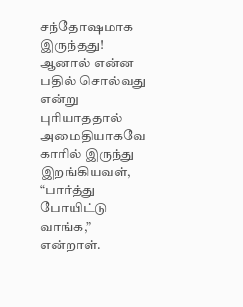சந்தோஷமாக இருந்தது! ஆனால் என்ன பதில் சொல்வது என்று புரியாததால் அமைதியாகவே காரில் இருந்து இறங்கியவள்,
“பார்த்து போயிட்டு வாங்க,” என்றாள்.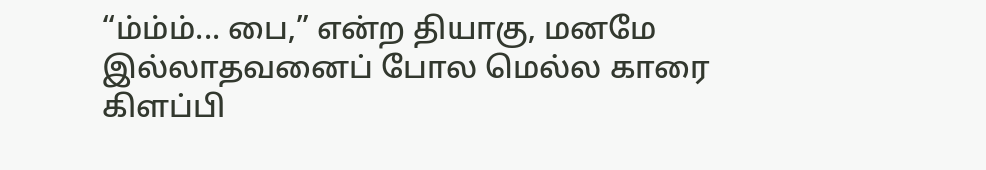“ம்ம்ம்... பை,” என்ற தியாகு, மனமே இல்லாதவனைப் போல மெல்ல காரை கிளப்பி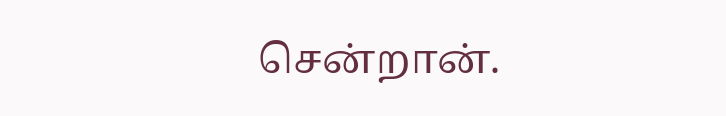சென்றான்.